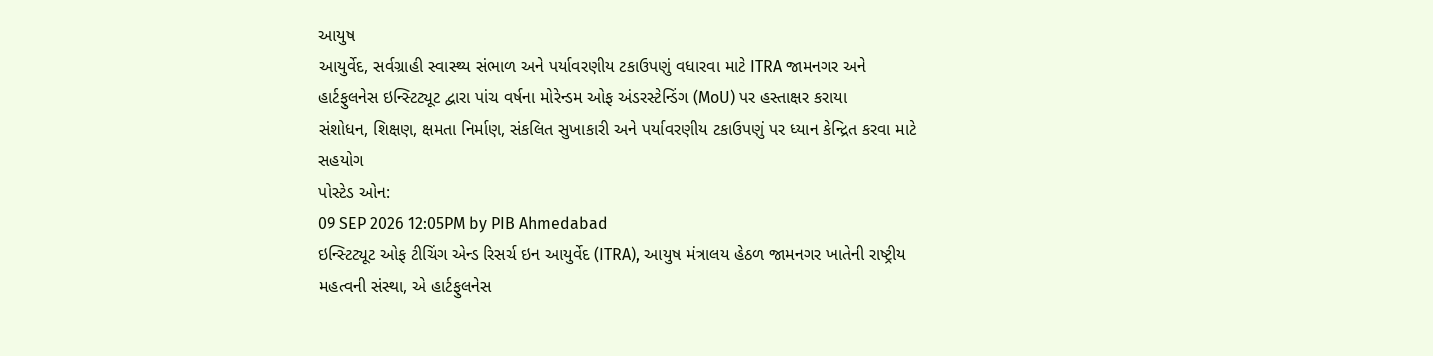આયુષ
આયુર્વેદ, સર્વગ્રાહી સ્વાસ્થ્ય સંભાળ અને પર્યાવરણીય ટકાઉપણું વધારવા માટે ITRA જામનગર અને હાર્ટફુલનેસ ઇન્સ્ટિટ્યૂટ દ્વારા પાંચ વર્ષના મોરેન્ડમ ઓફ અંડરસ્ટેન્ડિંગ (MoU) પર હસ્તાક્ષર કરાયા
સંશોધન, શિક્ષણ, ક્ષમતા નિર્માણ, સંકલિત સુખાકારી અને પર્યાવરણીય ટકાઉપણું પર ધ્યાન કેન્દ્રિત કરવા માટે સહયોગ
પોસ્ટેડ ઓન:
09 SEP 2026 12:05PM by PIB Ahmedabad
ઇન્સ્ટિટ્યૂટ ઓફ ટીચિંગ એન્ડ રિસર્ચ ઇન આયુર્વેદ (ITRA), આયુષ મંત્રાલય હેઠળ જામનગર ખાતેની રાષ્ટ્રીય મહત્વની સંસ્થા, એ હાર્ટફુલનેસ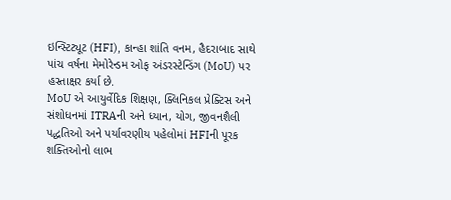ઇન્સ્ટિટ્યૂટ (HFI), કાન્હા શાંતિ વનમ, હૈદરાબાદ સાથે પાંચ વર્ષના મેમોરેન્ડમ ઓફ અંડરસ્ટેન્ડિંગ (MoU) પર હસ્તાક્ષર કર્યા છે.
MoU એ આયુર્વેદિક શિક્ષણ, ક્લિનિકલ પ્રેક્ટિસ અને સંશોધનમાં ITRAની અને ધ્યાન, યોગ, જીવનશૈલી પદ્ધતિઓ અને પર્યાવરણીય પહેલોમાં HFIની પૂરક શક્તિઓનો લાભ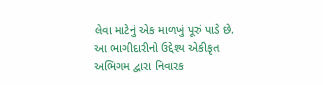લેવા માટેનું એક માળખું પૂરું પાડે છે. આ ભાગીદારીનો ઉદ્દેશ્ય એકીકૃત અભિગમ દ્વારા નિવારક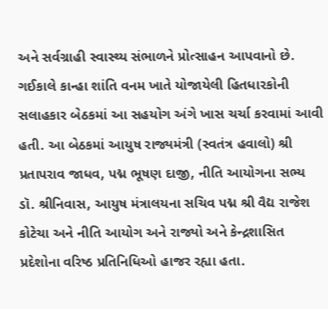અને સર્વગ્રાહી સ્વાસ્થ્ય સંભાળને પ્રોત્સાહન આપવાનો છે.
ગઈકાલે કાન્હા શાંતિ વનમ ખાતે યોજાયેલી હિતધારકોની સલાહકાર બેઠકમાં આ સહયોગ અંગે ખાસ ચર્ચા કરવામાં આવી હતી. આ બેઠકમાં આયુષ રાજ્યમંત્રી (સ્વતંત્ર હવાલો) શ્રી પ્રતાપરાવ જાધવ, પદ્મ ભૂષણ દાજી, નીતિ આયોગના સભ્ય ડૉ. શ્રીનિવાસ, આયુષ મંત્રાલયના સચિવ પદ્મ શ્રી વૈદ્ય રાજેશ કોટેચા અને નીતિ આયોગ અને રાજ્યો અને કેન્દ્રશાસિત પ્રદેશોના વરિષ્ઠ પ્રતિનિધિઓ હાજર રહ્યા હતા.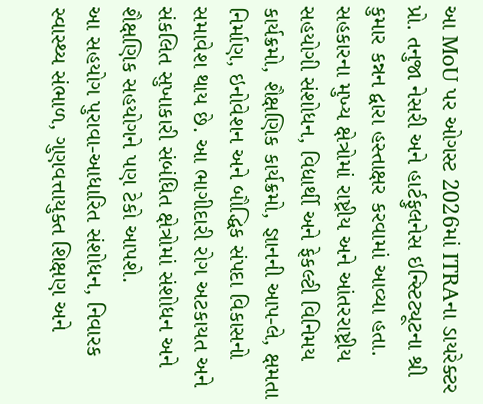આ MoU પર ઓગસ્ટ 2026માં ITRAના ડાયરેક્ટર પ્રો. તનુજા નેસરી અને હાર્ટફુલનેસ ઇન્સ્ટિટ્યૂટના શ્રી કુમાર કન્નન દ્વારા હસ્તાક્ષર કરવામાં આવ્યા હતા. સહકારના મુખ્ય ક્ષેત્રોમાં રાષ્ટ્રીય અને આંતરરાષ્ટ્રીય સહયોગી સંશોધન, વિદ્યાર્થી અને ફેકલ્ટી વિનિમય કાર્યક્રમો, શૈક્ષણિક કાર્યક્રમો, જ્ઞાનની આપ-લે, ક્ષમતા નિર્માણ, ઇનોવેશન અને બૌદ્ધિક સંપદા વિકાસનો સમાવેશ થાય છે. આ ભાગીદારી રોગ અટકાયત અને સંકલિત સુખાકારી સંબંધિત ક્ષેત્રોમાં સંશોધન અને શૈક્ષણિક સહયોગને પણ ટેકો આપશે.
આ સહયોગ પુરાવા-આધારિત સંશોધન, નિવારક સ્વાસ્થ્ય સંભાળ, ગુણવત્તાયુક્ત શિક્ષણ અને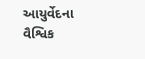આયુર્વેદના વૈશ્વિક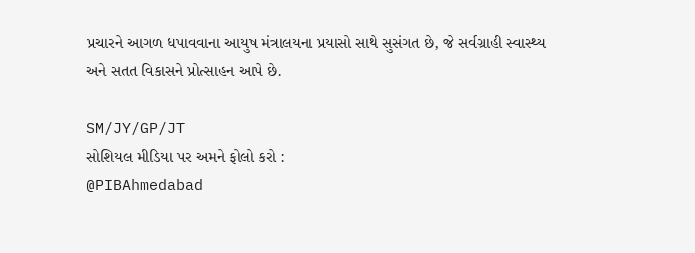પ્રચારને આગળ ધપાવવાના આયુષ મંત્રાલયના પ્રયાસો સાથે સુસંગત છે, જે સર્વગ્રાહી સ્વાસ્થ્ય અને સતત વિકાસને પ્રોત્સાહન આપે છે.

SM/JY/GP/JT
સોશિયલ મીડિયા પર અમને ફોલો કરો :
@PIBAhmedabad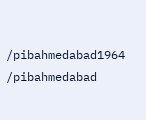/pibahmedabad1964
/pibahmedabad